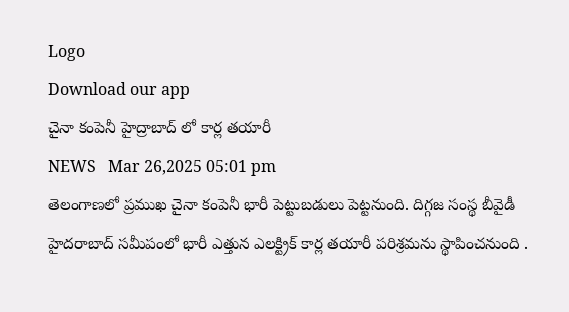Logo
Download our app
చైనా కంపెనీ హైద్రాబాద్ లో కార్ల త‌యారీ
NEWS   Mar 26,2025 05:01 pm
తెలంగాణలో ప్రముఖ చైనా కంపెనీ భారీ పెట్టుబడులు పెట్ట‌నుంది. దిగ్గజ సంస్థ బీవైడీ హైదరాబాద్ సమీపంలో భారీ ఎత్తున ఎలక్ట్రిక్ కార్ల తయారీ పరిశ్రమను స్థాపించనుంది .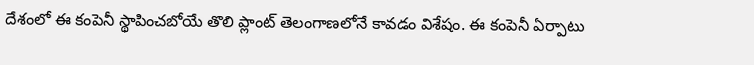దేశంలో ఈ కంపెనీ స్థాపించబోయే తొలి ప్లాంట్ తెలంగాణలోనే కావడం విశేషం. ఈ కంపెనీ ఏర్పాటు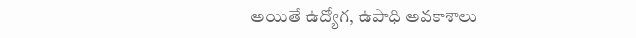అయితే ఉద్యోగ‌, ఉపాధి అవ‌కాశాలు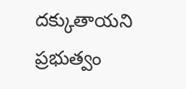ద‌క్కుతాయ‌ని ప్ర‌భుత్వం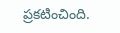ప్ర‌క‌టించింది.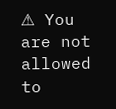⚠ You are not allowed to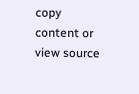copy content or view source